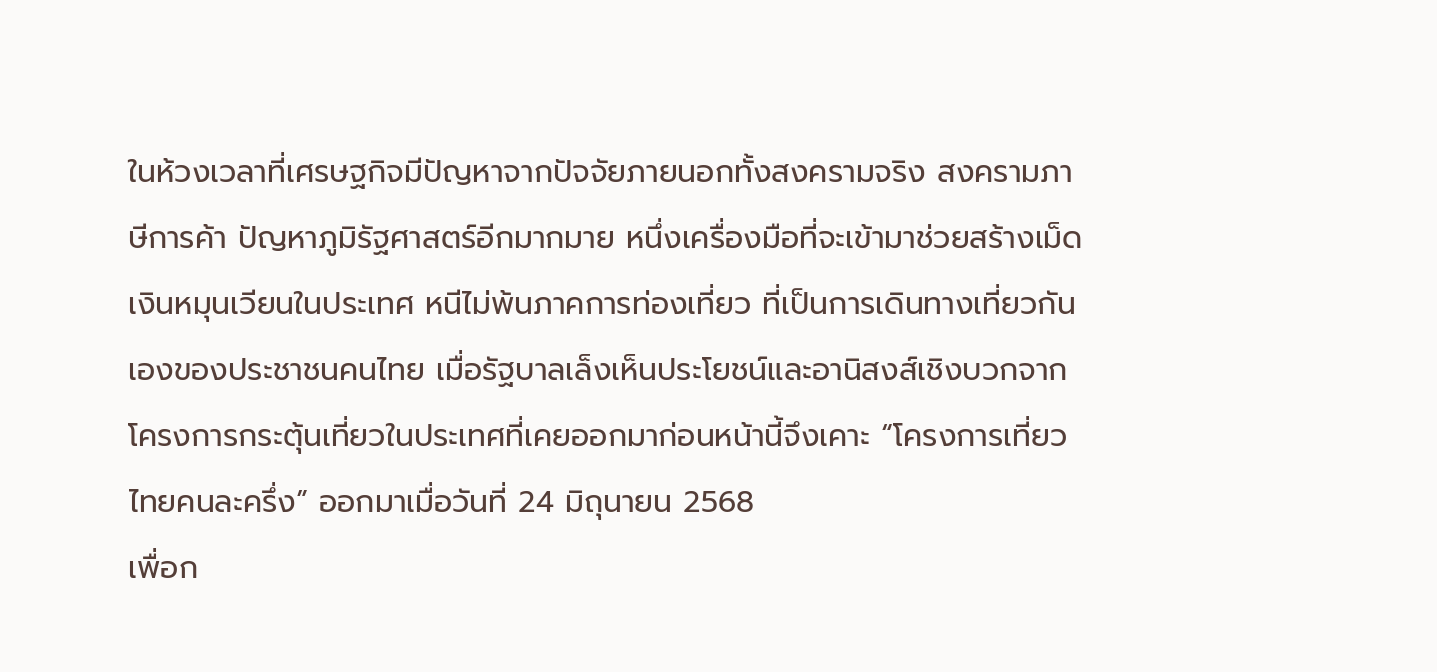ในห้วงเวลาที่เศรษฐกิจมีปัญหาจากปัจจัยภายนอกทั้งสงครามจริง สงครามภาษีการค้า ปัญหาภูมิรัฐศาสตร์อีกมากมาย หนึ่งเครื่องมือที่จะเข้ามาช่วยสร้างเม็ดเงินหมุนเวียนในประเทศ หนีไม่พ้นภาคการท่องเที่ยว ที่เป็นการเดินทางเที่ยวกันเองของประชาชนคนไทย เมื่อรัฐบาลเล็งเห็นประโยชน์และอานิสงส์เชิงบวกจากโครงการกระตุ้นเที่ยวในประเทศที่เคยออกมาก่อนหน้านี้จึงเคาะ “โครงการเที่ยวไทยคนละครึ่ง” ออกมาเมื่อวันที่ 24 มิถุนายน 2568
เพื่อก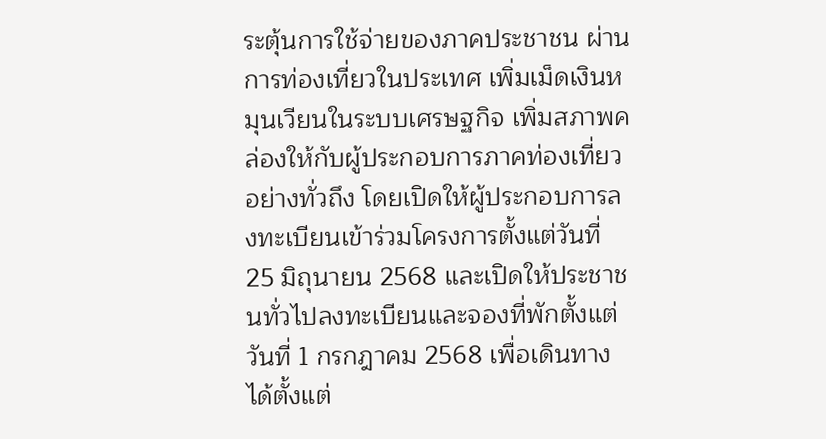ระตุ้นการใช้จ่ายของภาคประชาชน ผ่านการท่องเที่ยวในประเทศ เพิ่มเม็ดเงินหมุนเวียนในระบบเศรษฐกิจ เพิ่มสภาพคล่องให้กับผู้ประกอบการภาคท่องเที่ยวอย่างทั่วถึง โดยเปิดให้ผู้ประกอบการลงทะเบียนเข้าร่วมโครงการตั้งแต่วันที่ 25 มิถุนายน 2568 และเปิดให้ประชาชนทั่วไปลงทะเบียนและจองที่พักตั้งแต่วันที่ 1 กรกฎาคม 2568 เพื่อเดินทางได้ตั้งแต่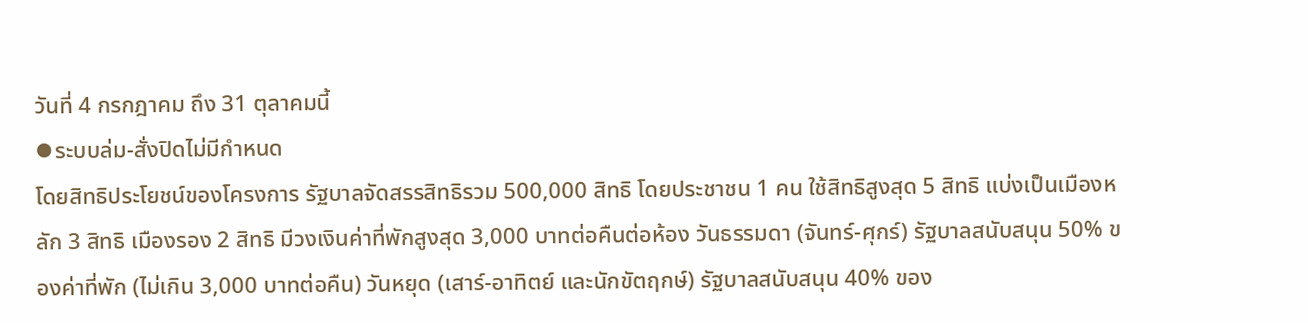วันที่ 4 กรกฎาคม ถึง 31 ตุลาคมนี้
⦁ระบบล่ม-สั่งปิดไม่มีกำหนด
โดยสิทธิประโยชน์ของโครงการ รัฐบาลจัดสรรสิทธิรวม 500,000 สิทธิ โดยประชาชน 1 คน ใช้สิทธิสูงสุด 5 สิทธิ แบ่งเป็นเมืองหลัก 3 สิทธิ เมืองรอง 2 สิทธิ มีวงเงินค่าที่พักสูงสุด 3,000 บาทต่อคืนต่อห้อง วันธรรมดา (จันทร์-ศุกร์) รัฐบาลสนับสนุน 50% ของค่าที่พัก (ไม่เกิน 3,000 บาทต่อคืน) วันหยุด (เสาร์-อาทิตย์ และนักขัตฤกษ์) รัฐบาลสนับสนุน 40% ของ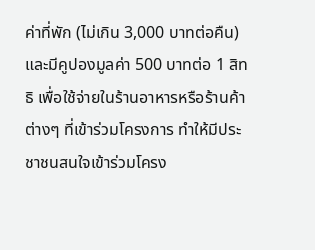ค่าที่พัก (ไม่เกิน 3,000 บาทต่อคืน) และมีคูปองมูลค่า 500 บาทต่อ 1 สิทธิ เพื่อใช้จ่ายในร้านอาหารหรือร้านค้าต่างๆ ที่เข้าร่วมโครงการ ทำให้มีประชาชนสนใจเข้าร่วมโครง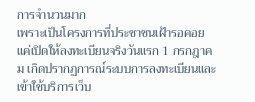การจำนวนมาก
เพราะเป็นโครงการที่ประชาชนเฝ้ารอคอย แค่เปิดให้ลงทะเบียนจริงวันแรก 1 กรกฎาคม เกิดปรากฏการณ์ระบบการลงทะเบียนและเข้าใช้บริการเว็บ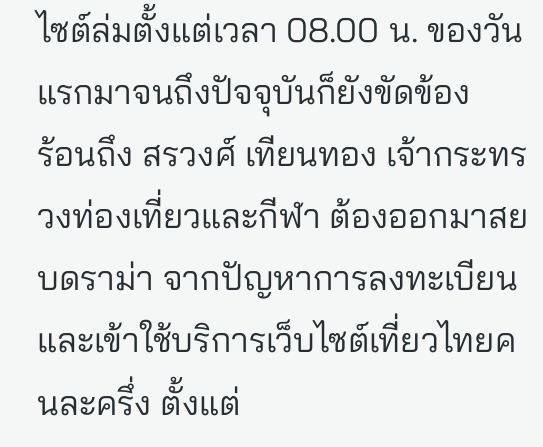ไซต์ล่มตั้งแต่เวลา 08.00 น. ของวันแรกมาจนถึงปัจจุบันก็ยังขัดข้อง
ร้อนถึง สรวงศ์ เทียนทอง เจ้ากระทรวงท่องเที่ยวและกีฬา ต้องออกมาสยบดราม่า จากปัญหาการลงทะเบียน และเข้าใช้บริการเว็บไซต์เที่ยวไทยคนละครึ่ง ตั้งแต่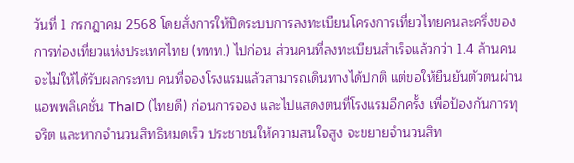วันที่ 1 กรกฎาคม 2568 โดยสั่งการให้ปิดระบบการลงทะเบียนโครงการเที่ยวไทยคนละครึ่งของการท่องเที่ยวแห่งประเทศไทย (ททท.) ไปก่อน ส่วนคนที่ลงทะเบียนสำเร็จแล้วกว่า 1.4 ล้านคน จะไม่ให้ได้รับผลกระทบ คนที่จองโรงแรมแล้วสามารถเดินทางได้ปกติ แต่ขอให้ยืนยันตัวตนผ่านแอพพลิเคชั่น ThaID (ไทยดี) ก่อนการจอง และไปแสดงตนที่โรงแรมอีกครั้ง เพื่อป้องกันการทุจริต และหากจำนวนสิทธิหมดเร็ว ประชาชนให้ความสนใจสูง จะขยายจำนวนสิท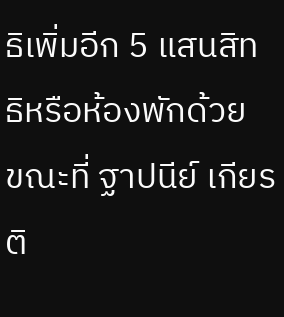ธิเพิ่มอีก 5 แสนสิทธิหรือห้องพักด้วย
ขณะที่ ฐาปนีย์ เกียรติ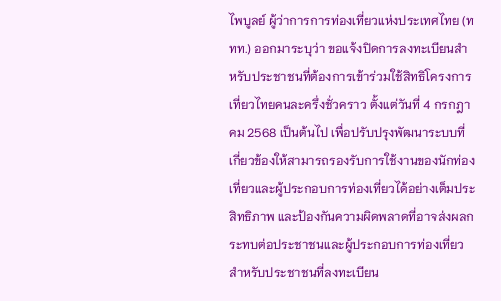ไพบูลย์ ผู้ว่าการการท่องเที่ยวแห่งประเทศไทย (ททท.) ออกมาระบุว่า ขอแจ้งปิดการลงทะเบียนสำหรับประชาชนที่ต้องการเข้าร่วมใช้สิทธิโครงการเที่ยวไทยคนละครึ่งชั่วคราว ตั้งแต่วันที่ 4 กรกฎาคม 2568 เป็นต้นไป เพื่อปรับปรุงพัฒนาระบบที่เกี่ยวข้องให้สามารถรองรับการใช้งานของนักท่องเที่ยวและผู้ประกอบการท่องเที่ยวได้อย่างเต็มประสิทธิภาพ และป้องกันความผิดพลาดที่อาจส่งผลกระทบต่อประชาชนและผู้ประกอบการท่องเที่ยว
สำหรับประชาชนที่ลงทะเบียน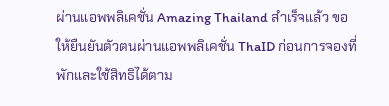ผ่านแอพพลิเคชั่น Amazing Thailand สำเร็จแล้ว ขอให้ยืนยันตัวตนผ่านแอพพลิเคชั่น ThaID ก่อนการจองที่พักและใช้สิทธิได้ตาม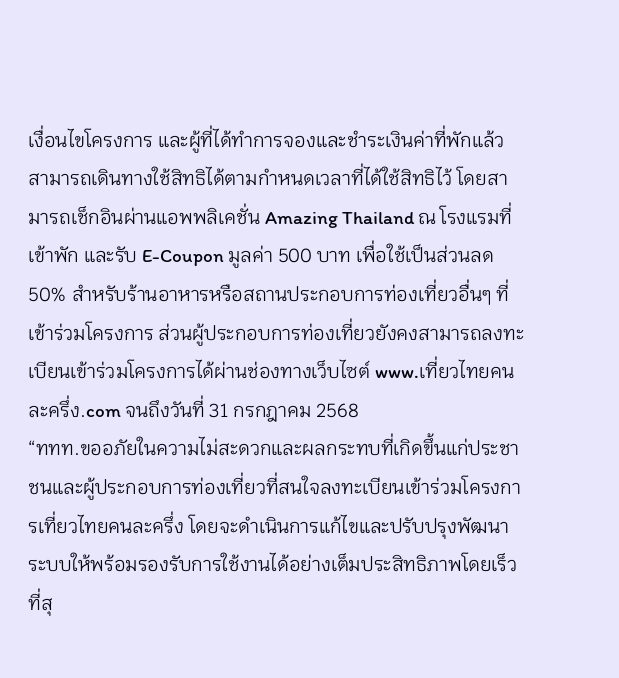เงื่อนไขโครงการ และผู้ที่ได้ทำการจองและชำระเงินค่าที่พักแล้ว สามารถเดินทางใช้สิทธิได้ตามกำหนดเวลาที่ได้ใช้สิทธิไว้ โดยสามารถเช็กอินผ่านแอพพลิเคชั่น Amazing Thailand ณ โรงแรมที่เข้าพัก และรับ E-Coupon มูลค่า 500 บาท เพื่อใช้เป็นส่วนลด 50% สำหรับร้านอาหารหรือสถานประกอบการท่องเที่ยวอื่นๆ ที่เข้าร่วมโครงการ ส่วนผู้ประกอบการท่องเที่ยวยังคงสามารถลงทะเบียนเข้าร่วมโครงการได้ผ่านช่องทางเว็บไซต์ www.เที่ยวไทยคนละครึ่ง.com จนถึงวันที่ 31 กรกฎาคม 2568
“ททท.ขออภัยในความไม่สะดวกและผลกระทบที่เกิดขึ้นแก่ประชาชนและผู้ประกอบการท่องเที่ยวที่สนใจลงทะเบียนเข้าร่วมโครงการเที่ยวไทยคนละครึ่ง โดยจะดำเนินการแก้ไขและปรับปรุงพัฒนาระบบให้พร้อมรองรับการใช้งานได้อย่างเต็มประสิทธิภาพโดยเร็วที่สุ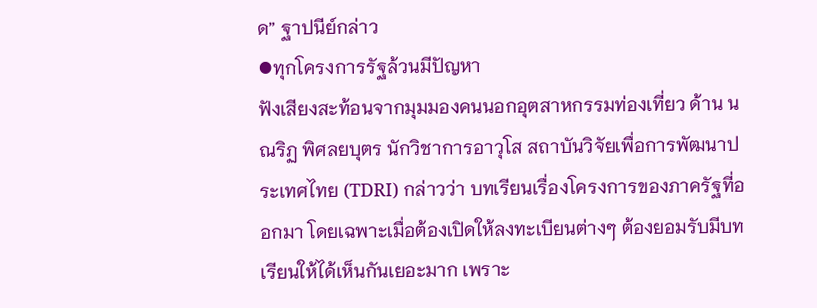ด” ฐาปนีย์กล่าว
⦁ทุกโครงการรัฐล้วนมีปัญหา
ฟังเสียงสะท้อนจากมุมมองคนนอกอุตสาหกรรมท่องเที่ยว ด้าน นณริฏ พิศลยบุตร นักวิชาการอาวุโส สถาบันวิจัยเพื่อการพัฒนาประเทศไทย (TDRI) กล่าวว่า บทเรียนเรื่องโครงการของภาครัฐที่ออกมา โดยเฉพาะเมื่อต้องเปิดให้ลงทะเบียนต่างๆ ต้องยอมรับมีบทเรียนให้ได้เห็นกันเยอะมาก เพราะ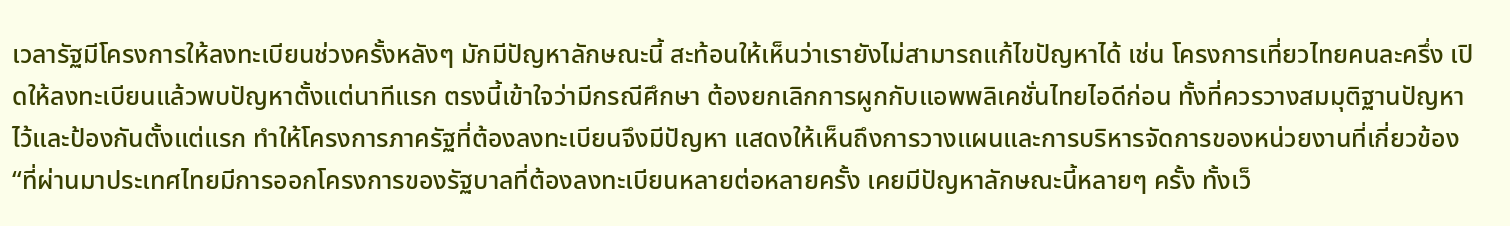เวลารัฐมีโครงการให้ลงทะเบียนช่วงครั้งหลังๆ มักมีปัญหาลักษณะนี้ สะท้อนให้เห็นว่าเรายังไม่สามารถแก้ไขปัญหาได้ เช่น โครงการเที่ยวไทยคนละครึ่ง เปิดให้ลงทะเบียนแล้วพบปัญหาตั้งแต่นาทีแรก ตรงนี้เข้าใจว่ามีกรณีศึกษา ต้องยกเลิกการผูกกับแอพพลิเคชั่นไทยไอดีก่อน ทั้งที่ควรวางสมมุติฐานปัญหาไว้และป้องกันตั้งแต่แรก ทำให้โครงการภาครัฐที่ต้องลงทะเบียนจึงมีปัญหา แสดงให้เห็นถึงการวางแผนและการบริหารจัดการของหน่วยงานที่เกี่ยวข้อง
“ที่ผ่านมาประเทศไทยมีการออกโครงการของรัฐบาลที่ต้องลงทะเบียนหลายต่อหลายครั้ง เคยมีปัญหาลักษณะนี้หลายๆ ครั้ง ทั้งเว็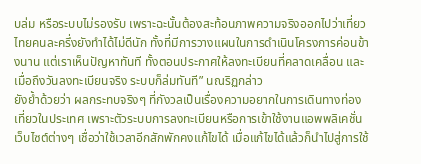บล่ม หรือระบบไม่รองรับ เพราะฉะนั้นต้องสะท้อนภาพความจริงออกไปว่าเที่ยวไทยคนละครึ่งยังทำได้ไม่ดีนัก ทั้งที่มีการวางแผนในการดำเนินโครงการค่อนข้างนาน แต่เราเห็นปัญหาทันที ทั้งตอนประกาศให้ลงทะเบียนที่คลาดเคลื่อน และเมื่อถึงวันลงทะเบียนจริง ระบบก็ล่มทันที” นณริฏกล่าว
ยังย้ำด้วยว่า ผลกระทบจริงๆ ที่กังวลเป็นเรื่องความอยากในการเดินทางท่องเที่ยวในประเทศ เพราะตัวระบบการลงทะเบียนหรือการเข้าใช้งานแอพพลิเคชั่น เว็บไซต์ต่างๆ เชื่อว่าใช้เวลาอีกสักพักคงแก้ไขได้ เมื่อแก้ไขได้แล้วก็นำไปสู่การใช้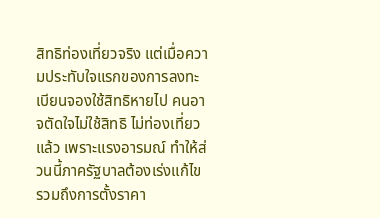สิทธิท่องเที่ยวจริง แต่เมื่อความประทับใจแรกของการลงทะเบียนจองใช้สิทธิหายไป คนอาจตัดใจไม่ใช้สิทธิ ไม่ท่องเที่ยวแล้ว เพราะแรงอารมณ์ ทำให้ส่วนนี้ภาครัฐบาลต้องเร่งแก้ไข รวมถึงการตั้งราคา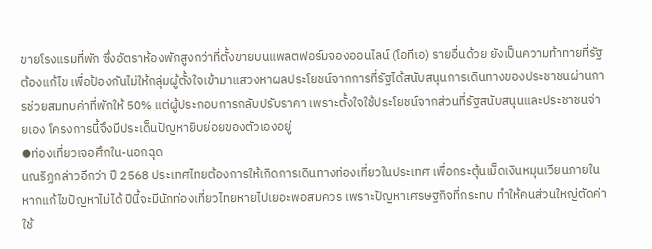ขายโรงแรมที่พัก ซึ่งอัตราห้องพักสูงกว่าที่ตั้งขายบนแพลตฟอร์มจองออนไลน์ (โอทีเอ) รายอื่นด้วย ยังเป็นความท้าทายที่รัฐต้องแก้ไข เพื่อป้องกันไม่ให้กลุ่มผู้ตั้งใจเข้ามาแสวงหาผลประโยชน์จากการที่รัฐได้สนับสนุนการเดินทางของประชาชนผ่านการช่วยสมทบค่าที่พักให้ 50% แต่ผู้ประกอบการกลับปรับราคา เพราะตั้งใจใช้ประโยชน์จากส่วนที่รัฐสนับสนุนและประชาชนจ่ายเอง โครงการนี้จึงมีประเด็นปัญหายิบย่อยของตัวเองอยู่
⦁ท่องเที่ยวเจอศึกใน-นอกฉุด
นณริฏกล่าวอีกว่า ปี 2568 ประเทศไทยต้องการให้เกิดการเดินทางท่องเที่ยวในประเทศ เพื่อกระตุ้นเม็ดเงินหมุนเวียนภายใน หากแก้ไขปัญหาไม่ได้ ปีนี้จะมีนักท่องเที่ยวไทยหายไปเยอะพอสมควร เพราะปัญหาเศรษฐกิจที่กระทบ ทำให้คนส่วนใหญ่ตัดค่าใช้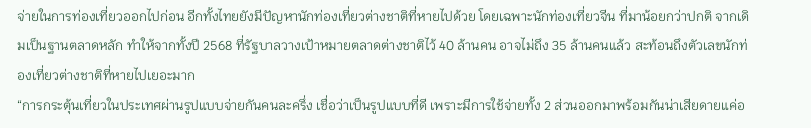จ่ายในการท่องเที่ยวออกไปก่อน อีกทั้งไทยยังมีปัญหานักท่องเที่ยวต่างชาติที่หายไปด้วย โดยเฉพาะนักท่องเที่ยวจีน ที่มาน้อยกว่าปกติ จากเดิมเป็นฐานตลาดหลัก ทำให้จากทั้งปี 2568 ที่รัฐบาลวางเป้าหมายตลาดต่างชาติไว้ 40 ล้านคน อาจไม่ถึง 35 ล้านคนแล้ว สะท้อนถึงตัวเลขนักท่องเที่ยวต่างชาติที่หายไปเยอะมาก
“การกระตุ้นเที่ยวในประเทศผ่านรูปแบบจ่ายกันคนละครึ่ง เชื่อว่าเป็นรูปแบบที่ดี เพราะมีการใช้จ่ายทั้ง 2 ส่วนออกมาพร้อมกันน่าเสียดายแค่อ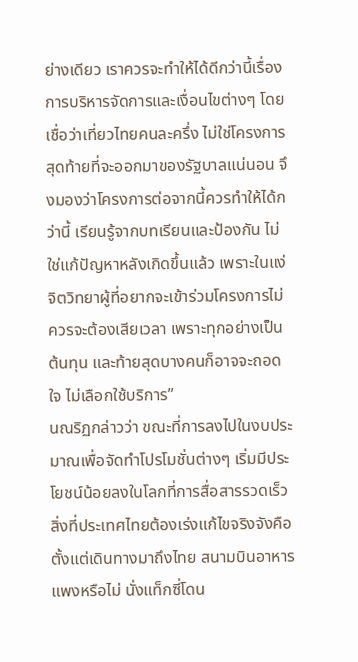ย่างเดียว เราควรจะทำให้ได้ดีกว่านี้เรื่องการบริหารจัดการและเงื่อนไขต่างๆ โดยเชื่อว่าเที่ยวไทยคนละครึ่ง ไม่ใช่โครงการสุดท้ายที่จะออกมาของรัฐบาลแน่นอน จึงมองว่าโครงการต่อจากนี้ควรทำให้ได้กว่านี้ เรียนรู้จากบทเรียนและป้องกัน ไม่ใช่แก้ปัญหาหลังเกิดขึ้นแล้ว เพราะในแง่จิตวิทยาผู้ที่อยากจะเข้าร่วมโครงการไม่ควรจะต้องเสียเวลา เพราะทุกอย่างเป็นต้นทุน และท้ายสุดบางคนก็อาจจะถอดใจ ไม่เลือกใช้บริการ”
นณริฏกล่าวว่า ขณะที่การลงไปในงบประมาณเพื่อจัดทำโปรโมชั่นต่างๆ เริ่มมีประโยชน์น้อยลงในโลกที่การสื่อสารรวดเร็ว สิ่งที่ประเทศไทยต้องเร่งแก้ไขจริงจังคือ ตั้งแต่เดินทางมาถึงไทย สนามบินอาหารแพงหรือไม่ นั่งแท็กซี่โดน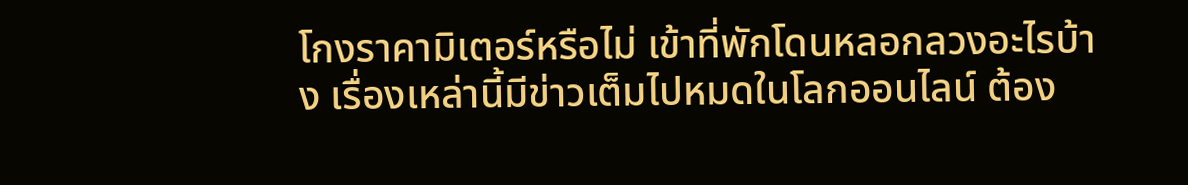โกงราคามิเตอร์หรือไม่ เข้าที่พักโดนหลอกลวงอะไรบ้าง เรื่องเหล่านี้มีข่าวเต็มไปหมดในโลกออนไลน์ ต้อง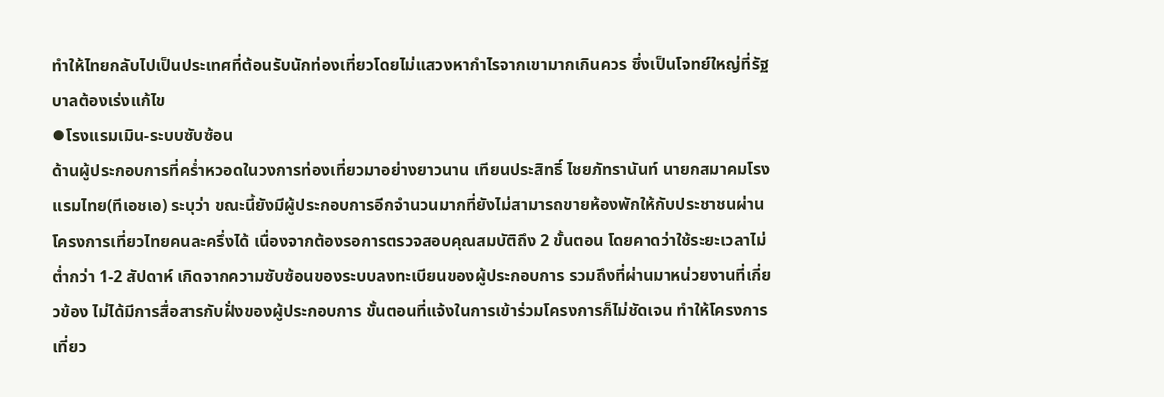ทำให้ไทยกลับไปเป็นประเทศที่ต้อนรับนักท่องเที่ยวโดยไม่แสวงหากำไรจากเขามากเกินควร ซึ่งเป็นโจทย์ใหญ่ที่รัฐบาลต้องเร่งแก้ไข
⦁โรงแรมเมิน-ระบบซับซ้อน
ด้านผู้ประกอบการที่คร่ำหวอดในวงการท่องเที่ยวมาอย่างยาวนาน เทียนประสิทธิ์ ไชยภัทรานันท์ นายกสมาคมโรงแรมไทย(ทีเอชเอ) ระบุว่า ขณะนี้ยังมีผู้ประกอบการอีกจำนวนมากที่ยังไม่สามารถขายห้องพักให้กับประชาชนผ่านโครงการเที่ยวไทยคนละครึ่งได้ เนื่องจากต้องรอการตรวจสอบคุณสมบัติถึง 2 ขั้นตอน โดยคาดว่าใช้ระยะเวลาไม่ต่ำกว่า 1-2 สัปดาห์ เกิดจากความซับซ้อนของระบบลงทะเบียนของผู้ประกอบการ รวมถึงที่ผ่านมาหน่วยงานที่เกี่ยวข้อง ไม่ได้มีการสื่อสารกับฝั่งของผู้ประกอบการ ขั้นตอนที่แจ้งในการเข้าร่วมโครงการก็ไม่ชัดเจน ทำให้โครงการเที่ยว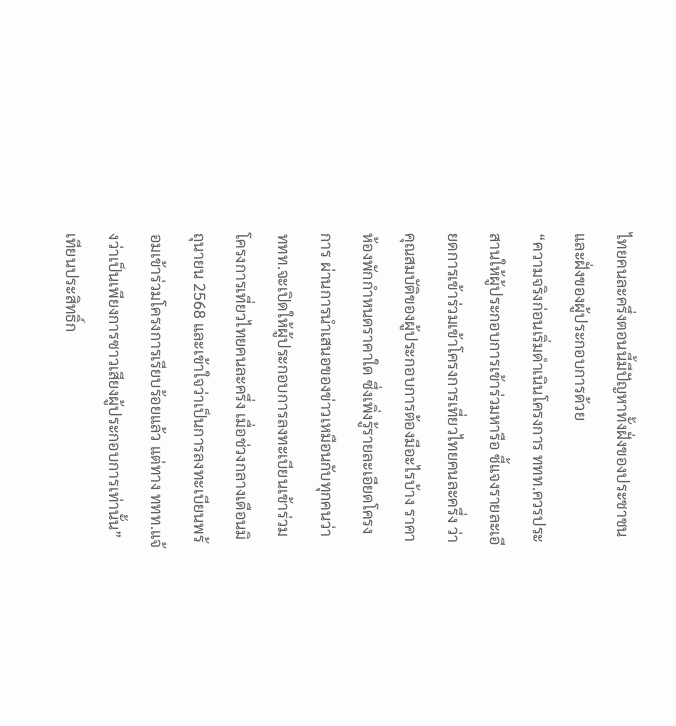ไทยคนละครึ่งตอนนี้มีปัญหาทั้งฝั่งของประชาชนและฝั่งของผู้ประกอบการด้วย
“ความจริงก่อนเริ่มดำเนินโครงการ ททท.ควรประสานให้ผู้ประกอบการเข้าร่วมหารือ ชี้แจงรายละเอียดการเข้าร่วมเข้าโครงการเที่ยวไทยคนละครึ่ง ว่าคุณสมบัติของผู้ประกอบการต้องมีอะไรบ้าง ราคาห้องพักกำหนดราคาใด ซึ่งเพิ่งรู้รายละเอียดโครงการ ผ่านการนำเสนอของข่าวเหมือนกับทุกคนว่า ททท.จะเปิดให้ผู้ประกอบการลงทะเบียนเข้าร่วมโครงการเที่ยวไทยคนละครึ่ง เมื่อช่วงกลางเดือนมิถุนายน 2568 และเข้าใจว่าเป็นการลงทะเบียนพร้อมเข้าร่วมโครงการเรียบร้อยแล้ว แต่ทาง ททท.แจ้งว่าเป็นเพียงการซาวเสียงผู้ประกอบการเท่านั้น” เทียนประสิทธิ์ก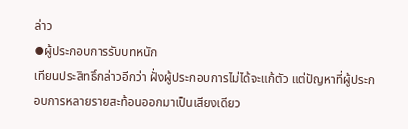ล่าว
⦁ผู้ประกอบการรับบทหนัก
เทียนประสิทธิ์กล่าวอีกว่า ฝั่งผู้ประกอบการไม่ได้จะแก้ตัว แต่ปัญหาที่ผู้ประกอบการหลายรายสะท้อนออกมาเป็นเสียงเดียว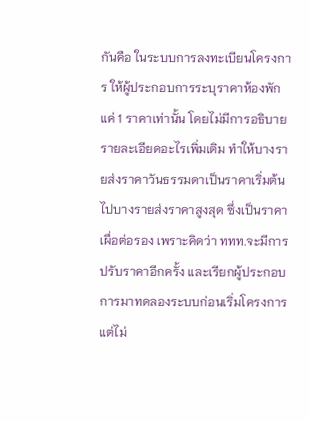กันคือ ในระบบการลงทะเบียนโครงการ ให้ผู้ประกอบการระบุราคาห้องพักแค่ 1 ราคาเท่านั้น โดยไม่มีการอธิบายรายละเอียดอะไรเพิ่มเติม ทำให้บางรายส่งราคาวันธรรมดาเป็นราคาเริ่มต้นไปบางรายส่งราคาสูงสุด ซึ่งเป็นราคาเผื่อต่อรอง เพราะคิดว่า ททท.จะมีการปรับราคาอีกครั้ง และเรียกผู้ประกอบการมาทดลองระบบก่อนเริ่มโครงการ แต่ไม่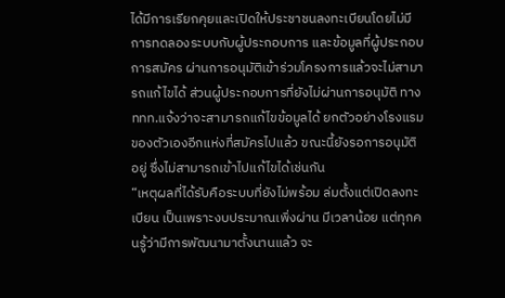ได้มีการเรียกคุยและเปิดให้ประชาชนลงทะเบียนโดยไม่มีการทดลองระบบกับผู้ประกอบการ และข้อมูลที่ผู้ประกอบการสมัคร ผ่านการอนุมัติเข้าร่วมโครงการแล้วจะไม่สามารถแก้ไขได้ ส่วนผู้ประกอบการที่ยังไม่ผ่านการอนุมัติ ทาง ททท.แจ้งว่าจะสามารถแก้ไขข้อมูลได้ ยกตัวอย่างโรงแรมของตัวเองอีกแห่งที่สมัครไปแล้ว ขณะนี้ยังรอการอนุมัติอยู่ ซึ่งไม่สามารถเข้าไปแก้ไขได้เช่นกัน
“เหตุผลที่ได้รับคือระบบที่ยังไม่พร้อม ล่มตั้งแต่เปิดลงทะเบียน เป็นเพราะงบประมาณเพิ่งผ่าน มีเวลาน้อย แต่ทุกคนรู้ว่ามีการพัฒนามาตั้งนานแล้ว จะ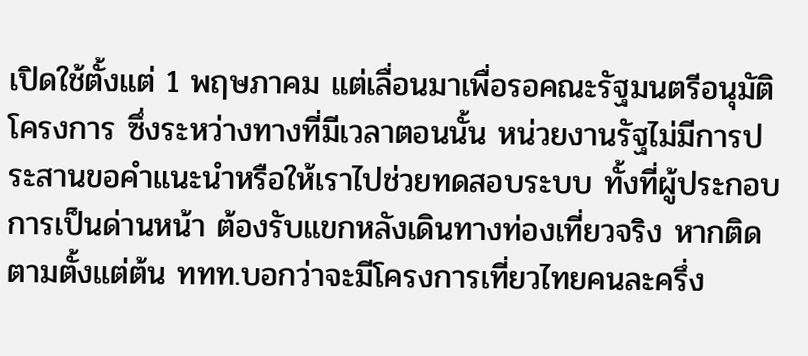เปิดใช้ตั้งแต่ 1 พฤษภาคม แต่เลื่อนมาเพื่อรอคณะรัฐมนตรีอนุมัติโครงการ ซึ่งระหว่างทางที่มีเวลาตอนนั้น หน่วยงานรัฐไม่มีการประสานขอคำแนะนำหรือให้เราไปช่วยทดสอบระบบ ทั้งที่ผู้ประกอบการเป็นด่านหน้า ต้องรับแขกหลังเดินทางท่องเที่ยวจริง หากติดตามตั้งแต่ต้น ททท.บอกว่าจะมีโครงการเที่ยวไทยคนละครึ่ง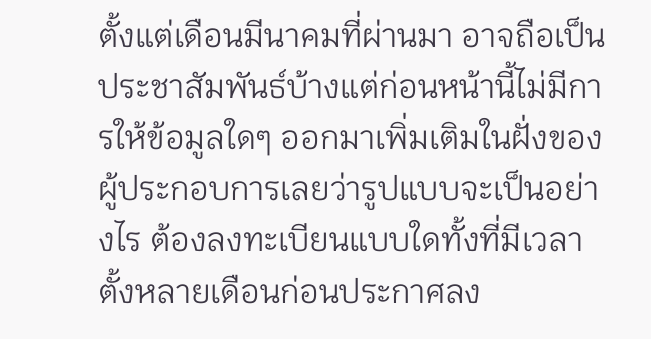ตั้งแต่เดือนมีนาคมที่ผ่านมา อาจถือเป็นประชาสัมพันธ์บ้างแต่ก่อนหน้านี้ไม่มีการให้ข้อมูลใดๆ ออกมาเพิ่มเติมในฝั่งของผู้ประกอบการเลยว่ารูปแบบจะเป็นอย่างไร ต้องลงทะเบียนแบบใดทั้งที่มีเวลาตั้งหลายเดือนก่อนประกาศลง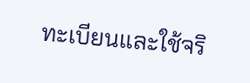ทะเบียนและใช้จริ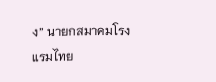ง” นายกสมาคมโรงแรมไทย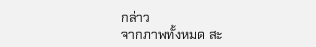กล่าว
จากภาพทั้งหมด สะ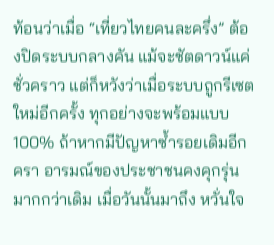ท้อนว่าเมื่อ “เที่ยวไทยคนละครึ่ง” ต้องปิดระบบกลางคัน แม้จะชัตดาวน์แค่ชั่วคราว แต่ก็หวังว่าเมื่อระบบถูกรีเซตใหม่อีกครั้ง ทุกอย่างจะพร้อมแบบ 100% ถ้าหากมีปัญหาซ้ำรอยเดิมอีกครา อารมณ์ของประชาชนคงคุกรุ่นมากกว่าเดิม เมื่อวันนั้นมาถึง หวั่นใจ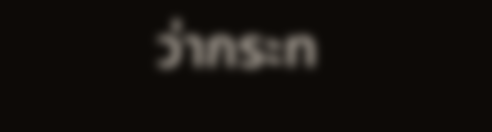ว่ากระท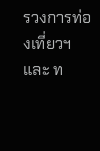รวงการท่องเที่ยวฯและ ท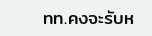ทท.คงจะรับห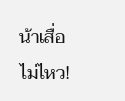น้าเสื่อไม่ไหว!